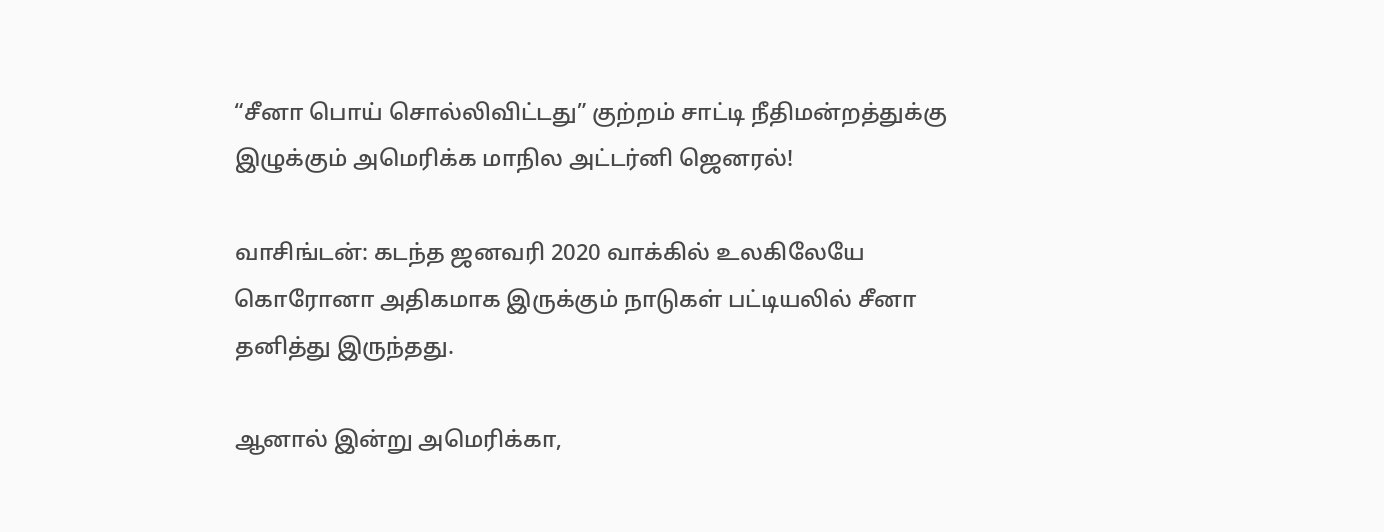“சீனா பொய் சொல்லிவிட்டது” குற்றம் சாட்டி நீதிமன்றத்துக்கு இழுக்கும் அமெரிக்க மாநில அட்டர்னி ஜெனரல்!

வாசிங்டன்: கடந்த ஜனவரி 2020 வாக்கில் உலகிலேயே கொரோனா அதிகமாக இருக்கும் நாடுகள் பட்டியலில் சீனா தனித்து இருந்தது.

ஆனால் இன்று அமெரிக்கா,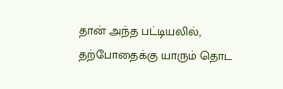தான் அந்த பட்டியலில், தற்போதைக்கு யாரும் தொட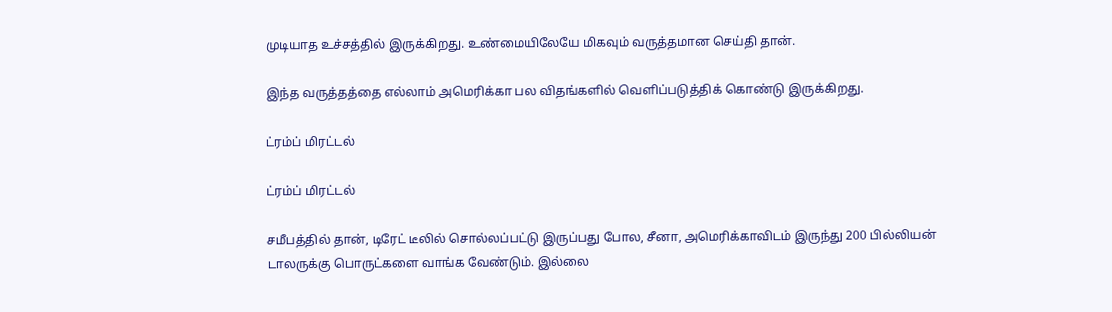முடியாத உச்சத்தில் இருக்கிறது. உண்மையிலேயே மிகவும் வருத்தமான செய்தி தான்.

இந்த வருத்தத்தை எல்லாம் அமெரிக்கா பல விதங்களில் வெளிப்படுத்திக் கொண்டு இருக்கிறது.

ட்ரம்ப் மிரட்டல்

ட்ரம்ப் மிரட்டல்

சமீபத்தில் தான், டிரேட் டீலில் சொல்லப்பட்டு இருப்பது போல, சீனா, அமெரிக்காவிடம் இருந்து 200 பில்லியன் டாலருக்கு பொருட்களை வாங்க வேண்டும். இல்லை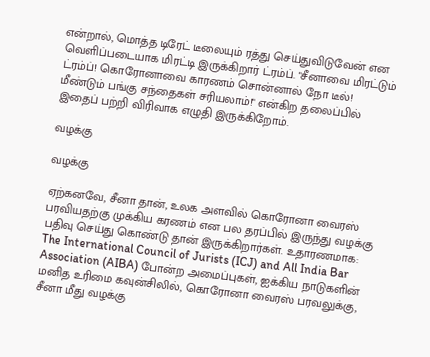என்றால், மொத்த டிரேட் டீலையும் ரத்து செய்துவிடுவேன் என வெளிப்படையாக மிரட்டி இருக்கிறார் ட்ரம்ப். "சீனாவை மிரட்டும் ட்ரம்ப்! கொரோனாவை காரணம் சொன்னால் நோ டீல்! மீண்டும் பங்கு சந்தைகள் சரியலாம்!" என்கிற தலைப்பில் இதைப் பற்றி விரிவாக எழுதி இருக்கிறோம்.

வழக்கு

வழக்கு

ஏற்கனவே, சீனா தான், உலக அளவில் கொரோனா வைரஸ் பரவியதற்கு முக்கிய கரணம் என பல தரப்பில் இருந்து வழக்கு பதிவு செய்து கொண்டு தான் இருக்கிறார்கள். உதாரணமாக: The International Council of Jurists (ICJ) and All India Bar Association (AIBA) போன்ற அமைப்புகள், ஐக்கிய நாடுகளின் மனித உரிமை கவுன்சிலில், கொரோனா வைரஸ் பரவலுக்கு, சீனா மீது வழக்கு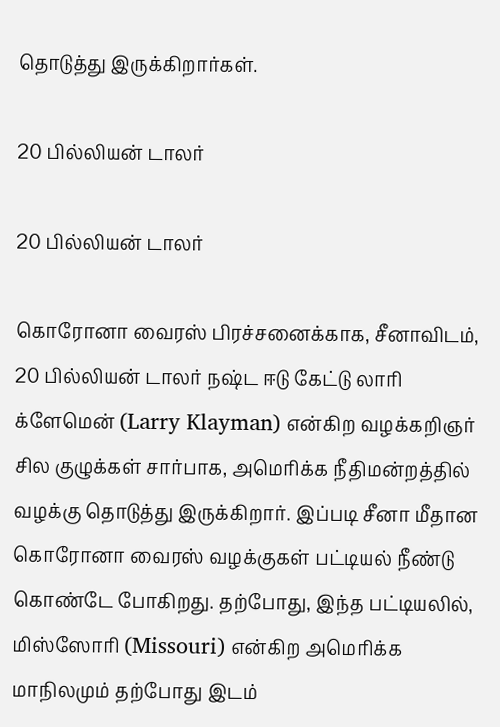தொடுத்து இருக்கிறார்கள்.

20 பில்லியன் டாலர்

20 பில்லியன் டாலர்

கொரோனா வைரஸ் பிரச்சனைக்காக, சீனாவிடம், 20 பில்லியன் டாலர் நஷ்ட ஈடு கேட்டு லாரி க்ளேமென் (Larry Klayman) என்கிற வழக்கறிஞர் சில குழுக்கள் சார்பாக, அமெரிக்க நீதிமன்றத்தில் வழக்கு தொடுத்து இருக்கிறார். இப்படி சீனா மீதான கொரோனா வைரஸ் வழக்குகள் பட்டியல் நீண்டு கொண்டே போகிறது. தற்போது, இந்த பட்டியலில், மிஸ்ஸோரி (Missouri) என்கிற அமெரிக்க மாநிலமும் தற்போது இடம்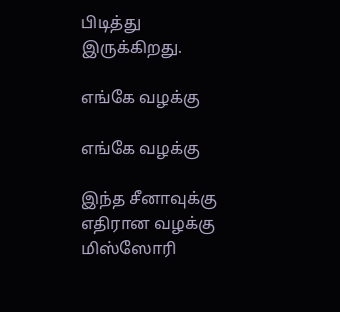பிடித்து இருக்கிறது.

எங்கே வழக்கு

எங்கே வழக்கு

இந்த சீனாவுக்கு எதிரான வழக்கு மிஸ்ஸோரி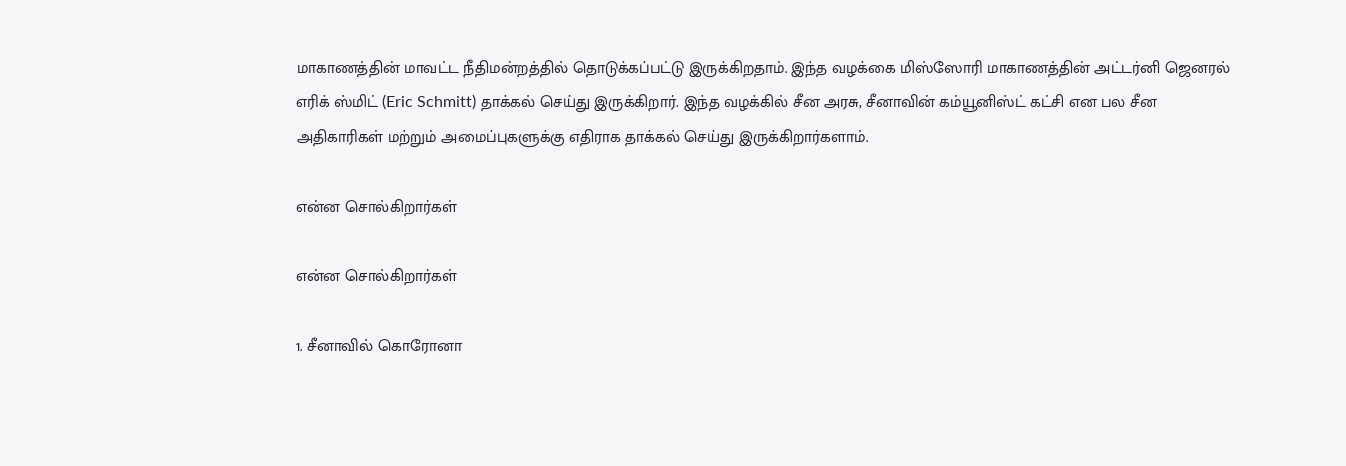மாகாணத்தின் மாவட்ட நீதிமன்றத்தில் தொடுக்கப்பட்டு இருக்கிறதாம். இந்த வழக்கை மிஸ்ஸோரி மாகாணத்தின் அட்டர்னி ஜெனரல் எரிக் ஸ்மிட் (Eric Schmitt) தாக்கல் செய்து இருக்கிறார். இந்த வழக்கில் சீன அரசு, சீனாவின் கம்யூனிஸ்ட் கட்சி என பல சீன அதிகாரிகள் மற்றும் அமைப்புகளுக்கு எதிராக தாக்கல் செய்து இருக்கிறார்களாம்.

என்ன சொல்கிறார்கள்

என்ன சொல்கிறார்கள்

1. சீனாவில் கொரோனா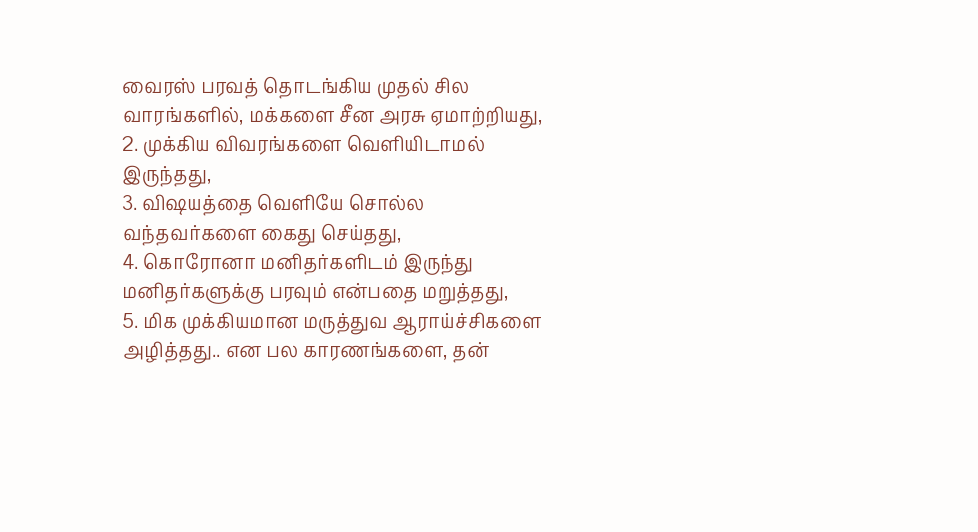வைரஸ் பரவத் தொடங்கிய முதல் சில வாரங்களில், மக்களை சீன அரசு ஏமாற்றியது,
2. முக்கிய விவரங்களை வெளியிடாமல் இருந்தது,
3. விஷயத்தை வெளியே சொல்ல வந்தவர்களை கைது செய்தது,
4. கொரோனா மனிதர்களிடம் இருந்து மனிதர்களுக்கு பரவும் என்பதை மறுத்தது,
5. மிக முக்கியமான மருத்துவ ஆராய்ச்சிகளை அழித்தது.. என பல காரணங்களை, தன்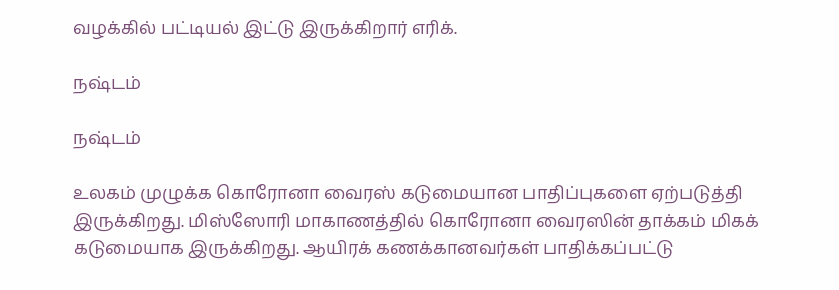வழக்கில் பட்டியல் இட்டு இருக்கிறார் எரிக்.

நஷ்டம்

நஷ்டம்

உலகம் முழுக்க கொரோனா வைரஸ் கடுமையான பாதிப்புகளை ஏற்படுத்தி இருக்கிறது. மிஸ்ஸோரி மாகாணத்தில் கொரோனா வைரஸின் தாக்கம் மிகக் கடுமையாக இருக்கிறது. ஆயிரக் கணக்கானவர்கள் பாதிக்கப்பட்டு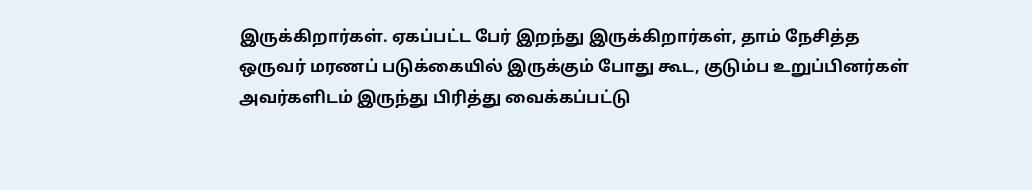இருக்கிறார்கள். ஏகப்பட்ட பேர் இறந்து இருக்கிறார்கள், தாம் நேசித்த ஒருவர் மரணப் படுக்கையில் இருக்கும் போது கூட, குடும்ப உறுப்பினர்கள் அவர்களிடம் இருந்து பிரித்து வைக்கப்பட்டு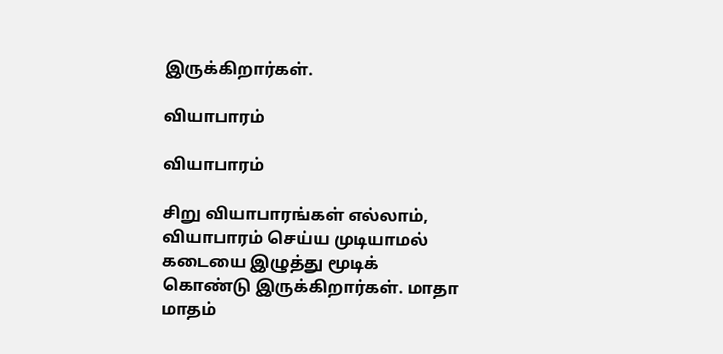இருக்கிறார்கள்.

வியாபாரம்

வியாபாரம்

சிறு வியாபாரங்கள் எல்லாம், வியாபாரம் செய்ய முடியாமல் கடையை இழுத்து மூடிக் கொண்டு இருக்கிறார்கள். மாதா மாதம்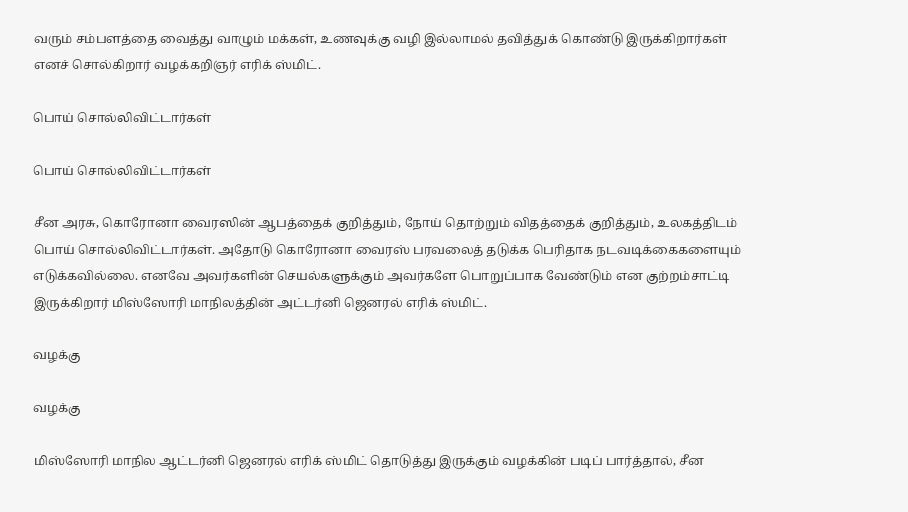வரும் சம்பளத்தை வைத்து வாழும் மக்கள், உணவுக்கு வழி இல்லாமல் தவித்துக் கொண்டு இருக்கிறார்கள் எனச் சொல்கிறார் வழக்கறிஞர் எரிக் ஸ்மிட்.

பொய் சொல்லிவிட்டார்கள்

பொய் சொல்லிவிட்டார்கள்

சீன அரசு, கொரோனா வைரஸின் ஆபத்தைக் குறித்தும், நோய் தொற்றும் விதத்தைக் குறித்தும், உலகத்திடம் பொய் சொல்லிவிட்டார்கள். அதோடு கொரோனா வைரஸ் பரவலைத் தடுக்க பெரிதாக நடவடிக்கைகளையும் எடுக்கவில்லை. எனவே அவர்களின் செயல்களுக்கும் அவர்களே பொறுப்பாக வேண்டும் என குற்றம்சாட்டி இருக்கிறார் மிஸ்ஸோரி மாநிலத்தின் அட்டர்னி ஜெனரல் எரிக் ஸ்மிட்.

வழக்கு

வழக்கு

மிஸ்ஸோரி மாநில ஆட்டர்னி ஜெனரல் எரிக் ஸ்மிட் தொடுத்து இருக்கும் வழக்கின் படிப் பார்த்தால், சீன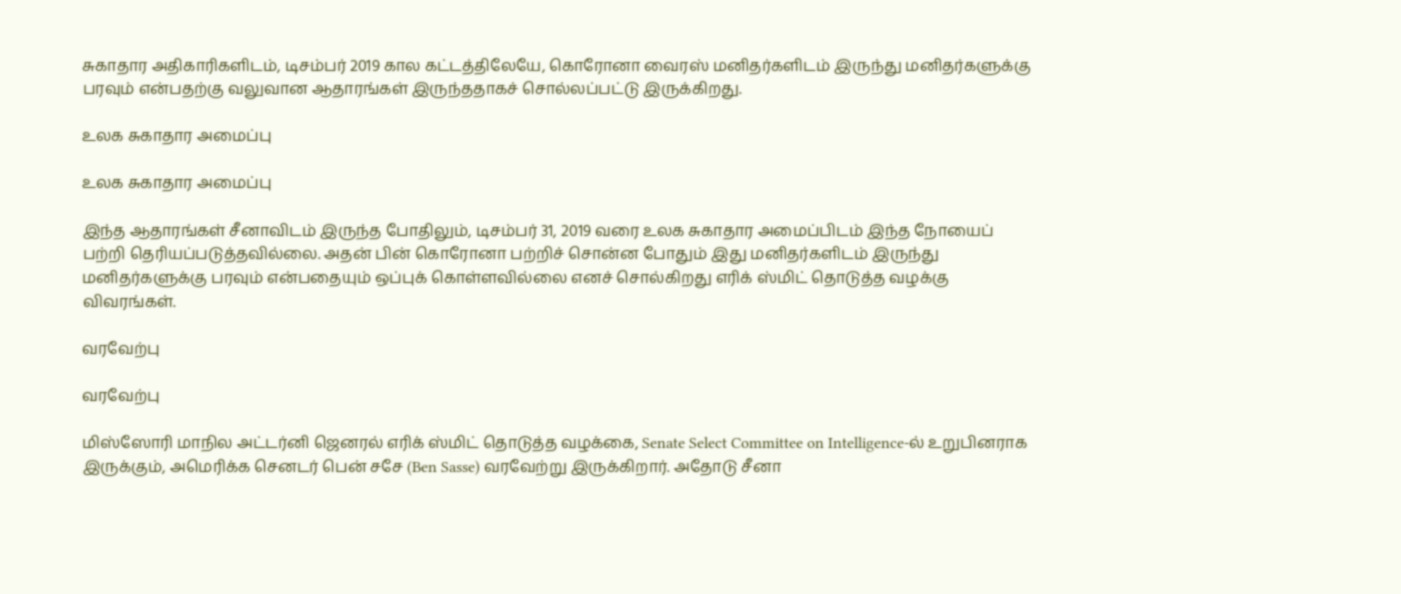சுகாதார அதிகாரிகளிடம், டிசம்பர் 2019 கால கட்டத்திலேயே, கொரோனா வைரஸ் மனிதர்களிடம் இருந்து மனிதர்களுக்கு பரவும் என்பதற்கு வலுவான ஆதாரங்கள் இருந்ததாகச் சொல்லப்பட்டு இருக்கிறது.

உலக சுகாதார அமைப்பு

உலக சுகாதார அமைப்பு

இந்த ஆதாரங்கள் சீனாவிடம் இருந்த போதிலும், டிசம்பர் 31, 2019 வரை உலக சுகாதார அமைப்பிடம் இந்த நோயைப் பற்றி தெரியப்படுத்தவில்லை. அதன் பின் கொரோனா பற்றிச் சொன்ன போதும் இது மனிதர்களிடம் இருந்து மனிதர்களுக்கு பரவும் என்பதையும் ஒப்புக் கொள்ளவில்லை எனச் சொல்கிறது எரிக் ஸ்மிட் தொடுத்த வழக்கு விவரங்கள்.

வரவேற்பு

வரவேற்பு

மிஸ்ஸோரி மாநில அட்டர்னி ஜெனரல் எரிக் ஸ்மிட் தொடுத்த வழக்கை, Senate Select Committee on Intelligence-ல் உறுபினராக இருக்கும், அமெரிக்க செனடர் பென் சசே (Ben Sasse) வரவேற்று இருக்கிறார். அதோடு சீனா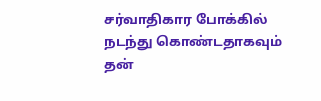சர்வாதிகார போக்கில் நடந்து கொண்டதாகவும் தன்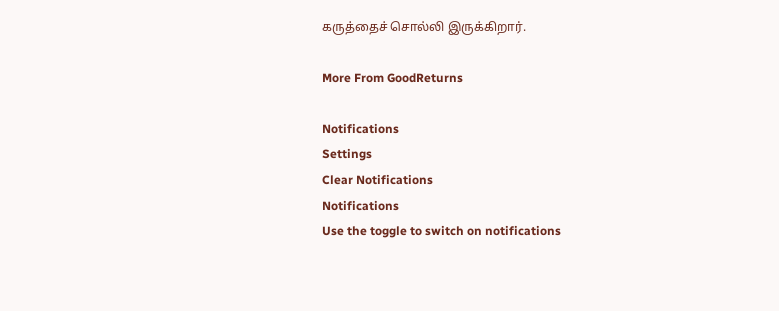கருத்தைச் சொல்லி இருக்கிறார்.

More From GoodReturns

Notifications
Settings
Clear Notifications
Notifications
Use the toggle to switch on notifications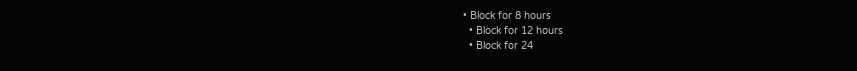• Block for 8 hours
  • Block for 12 hours
  • Block for 24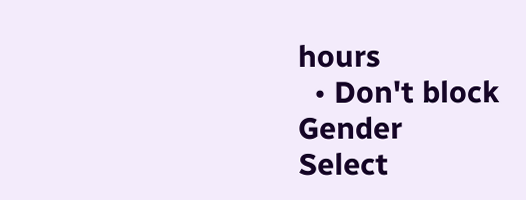hours
  • Don't block
Gender
Select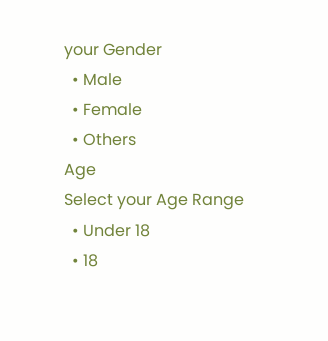your Gender
  • Male
  • Female
  • Others
Age
Select your Age Range
  • Under 18
  • 18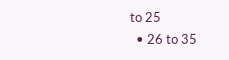to 25
  • 26 to 35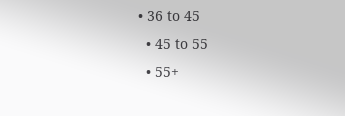• 36 to 45
  • 45 to 55
  • 55+